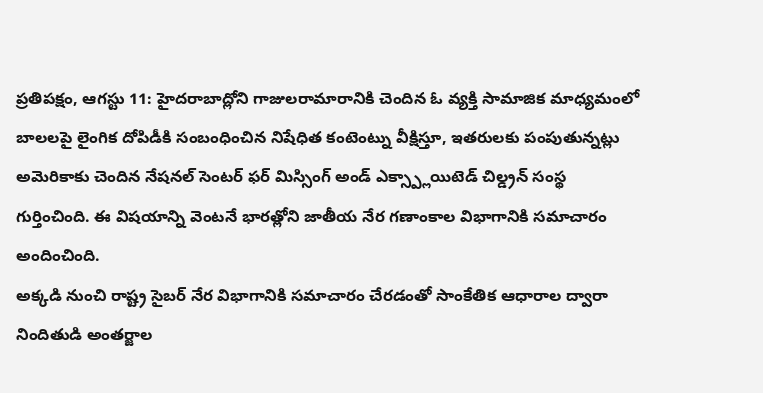ప్రతిపక్షం, ఆగస్టు 11: హైదరాబాద్లోని గాజులరామారానికి చెందిన ఓ వ్యక్తి సామాజిక మాధ్యమంలో బాలలపై లైంగిక దోపిడీకి సంబంధించిన నిషేధిత కంటెంట్ను వీక్షిస్తూ, ఇతరులకు పంపుతున్నట్లు అమెరికాకు చెందిన నేషనల్ సెంటర్ ఫర్ మిస్సింగ్ అండ్ ఎక్స్ప్లాయిటెడ్ చిల్డ్రన్ సంస్థ గుర్తించింది. ఈ విషయాన్ని వెంటనే భారత్లోని జాతీయ నేర గణాంకాల విభాగానికి సమాచారం అందించింది.
అక్కడి నుంచి రాష్ట్ర సైబర్ నేర విభాగానికి సమాచారం చేరడంతో సాంకేతిక ఆధారాల ద్వారా నిందితుడి అంతర్జాల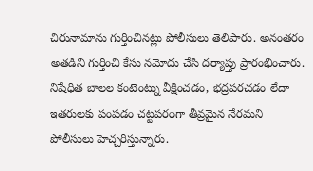చిరునామాను గుర్తించినట్లు పోలీసులు తెలిపారు. అనంతరం అతడిని గుర్తించి కేసు నమోదు చేసి దర్యాప్తు ప్రారంభించారు. నిషేధిత బాలల కంటెంట్ను వీక్షించడం, భద్రపరచడం లేదా ఇతరులకు పంపడం చట్టపరంగా తీవ్రమైన నేరమని పోలీసులు హెచ్చరిస్తున్నారు.